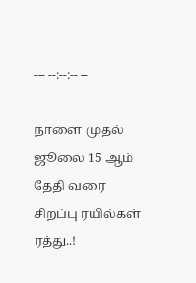--- --:--:-- --

நாளை முதல் ஜூலை 15 ஆம் தேதி வரை சிறப்பு ரயில்கள் ரத்து..!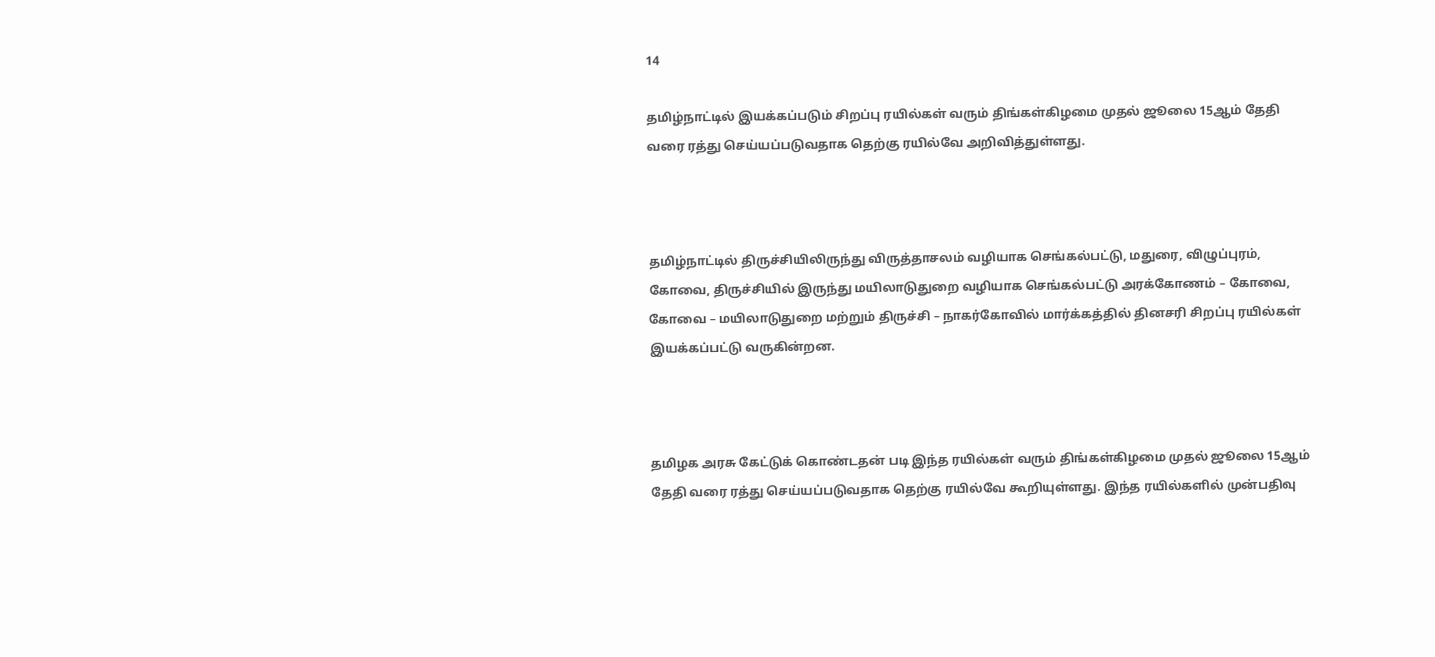14

தமிழ்நாட்டில் இயக்கப்படும் சிறப்பு ரயில்கள் வரும் திங்கள்கிழமை முதல் ஜூலை 15ஆம் தேதி வரை ரத்து செய்யப்படுவதாக தெற்கு ரயில்வே அறிவித்துள்ளது.



தமிழ்நாட்டில் திருச்சியிலிருந்து விருத்தாசலம் வழியாக செங்கல்பட்டு, மதுரை, விழுப்புரம், கோவை, திருச்சியில் இருந்து மயிலாடுதுறை வழியாக செங்கல்பட்டு அரக்கோணம் – கோவை, கோவை – மயிலாடுதுறை மற்றும் திருச்சி – நாகர்கோவில் மார்க்கத்தில் தினசரி சிறப்பு ரயில்கள் இயக்கப்பட்டு வருகின்றன.



தமிழக அரசு கேட்டுக் கொண்டதன் படி இந்த ரயில்கள் வரும் திங்கள்கிழமை முதல் ஜூலை 15ஆம் தேதி வரை ரத்து செய்யப்படுவதாக தெற்கு ரயில்வே கூறியுள்ளது. இந்த ரயில்களில் முன்பதிவு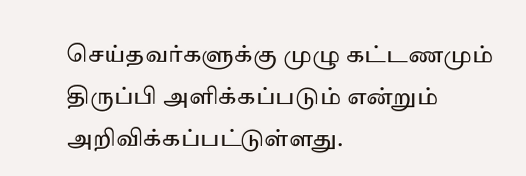செய்தவர்களுக்கு முழு கட்டணமும் திருப்பி அளிக்கப்படும் என்றும் அறிவிக்கப்பட்டுள்ளது.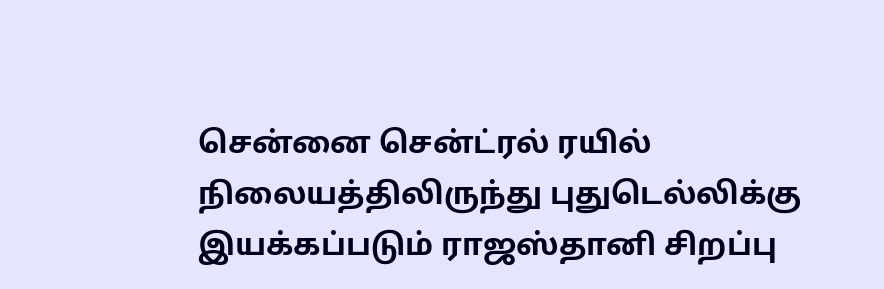சென்னை சென்ட்ரல் ரயில் நிலையத்திலிருந்து புதுடெல்லிக்கு இயக்கப்படும் ராஜஸ்தானி சிறப்பு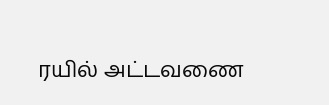ரயில் அட்டவணை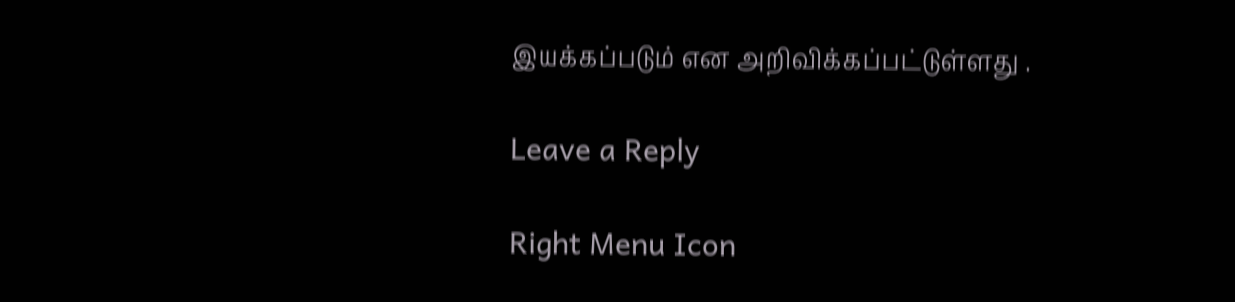இயக்கப்படும் என அறிவிக்கப்பட்டுள்ளது .

Leave a Reply

Right Menu Icon